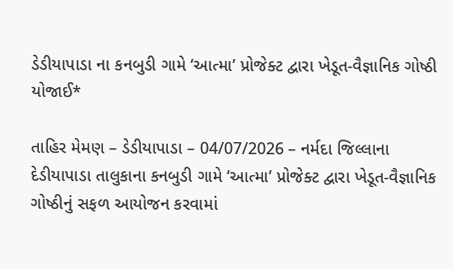ડેડીયાપાડા ના કનબુડી ગામે ‘આત્મા’ પ્રોજેક્ટ દ્વારા ખેડૂત-વૈજ્ઞાનિક ગોષ્ઠી યોજાઈ*

તાહિર મેમણ – ડેડીયાપાડા – 04/07/2026 – નર્મદા જિલ્લાના દેડીયાપાડા તાલુકાના કનબુડી ગામે ‘આત્મા’ પ્રોજેક્ટ દ્વારા ખેડૂત-વૈજ્ઞાનિક ગોષ્ઠીનું સફળ આયોજન કરવામાં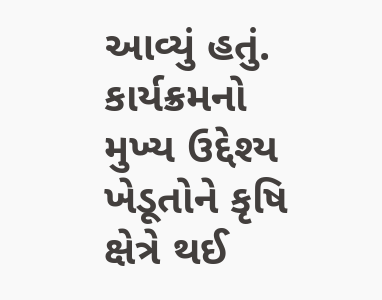આવ્યું હતું. કાર્યક્રમનો મુખ્ય ઉદ્દેશ્ય ખેડૂતોને કૃષિ ક્ષેત્રે થઈ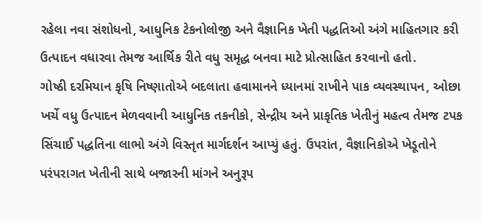રહેલા નવા સંશોધનો, આધુનિક ટેકનોલોજી અને વૈજ્ઞાનિક ખેતી પદ્ધતિઓ અંગે માહિતગાર કરી ઉત્પાદન વધારવા તેમજ આર્થિક રીતે વધુ સમૃદ્ધ બનવા માટે પ્રોત્સાહિત કરવાનો હતો.
ગોષ્ઠી દરમિયાન કૃષિ નિષ્ણાતોએ બદલાતા હવામાનને ધ્યાનમાં રાખીને પાક વ્યવસ્થાપન, ઓછા ખર્ચે વધુ ઉત્પાદન મેળવવાની આધુનિક તકનીકો, સેન્દ્રીય અને પ્રાકૃતિક ખેતીનું મહત્વ તેમજ ટપક સિંચાઈ પદ્ધતિના લાભો અંગે વિસ્તૃત માર્ગદર્શન આપ્યું હતું. ઉપરાંત, વૈજ્ઞાનિકોએ ખેડૂતોને પરંપરાગત ખેતીની સાથે બજારની માંગને અનુરૂપ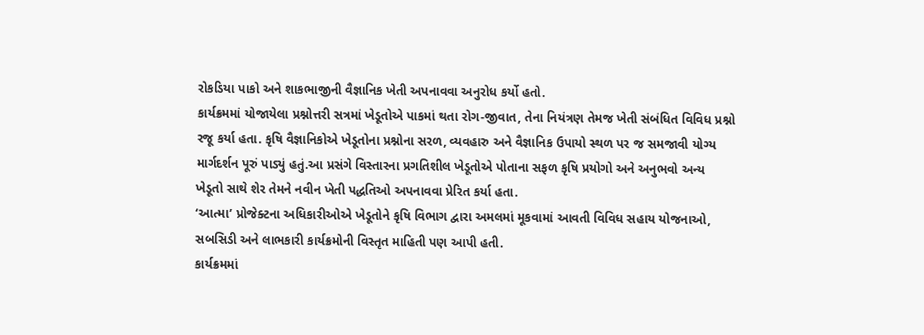રોકડિયા પાકો અને શાકભાજીની વૈજ્ઞાનિક ખેતી અપનાવવા અનુરોધ કર્યો હતો.
કાર્યક્રમમાં યોજાયેલા પ્રશ્નોત્તરી સત્રમાં ખેડૂતોએ પાકમાં થતા રોગ-જીવાત, તેના નિયંત્રણ તેમજ ખેતી સંબંધિત વિવિધ પ્રશ્નો રજૂ કર્યા હતા. કૃષિ વૈજ્ઞાનિકોએ ખેડૂતોના પ્રશ્નોના સરળ, વ્યવહારુ અને વૈજ્ઞાનિક ઉપાયો સ્થળ પર જ સમજાવી યોગ્ય માર્ગદર્શન પૂરું પાડ્યું હતું.આ પ્રસંગે વિસ્તારના પ્રગતિશીલ ખેડૂતોએ પોતાના સફળ કૃષિ પ્રયોગો અને અનુભવો અન્ય ખેડૂતો સાથે શેર તેમને નવીન ખેતી પદ્ધતિઓ અપનાવવા પ્રેરિત કર્યા હતા.
‘આત્મા’ પ્રોજેક્ટના અધિકારીઓએ ખેડૂતોને કૃષિ વિભાગ દ્વારા અમલમાં મૂકવામાં આવતી વિવિધ સહાય યોજનાઓ, સબસિડી અને લાભકારી કાર્યક્રમોની વિસ્તૃત માહિતી પણ આપી હતી.
કાર્યક્રમમાં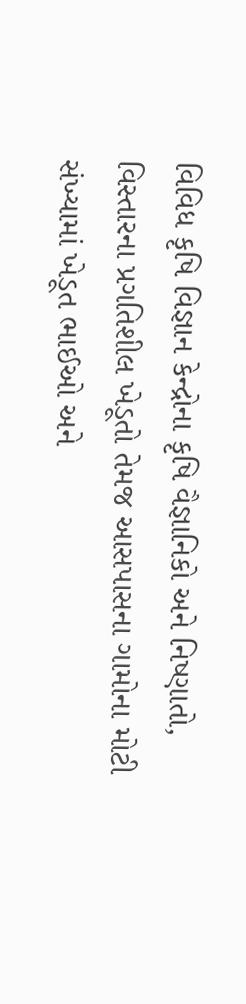વિવિધ કૃષિ વિજ્ઞાન કેન્દ્રોના કૃષિ વૈજ્ઞાનિકો અને નિષ્ણાતો, વિસ્તારના પ્રગતિશીલ ખેડૂતો તેમજ આસપાસના ગામોના મોટી સંખ્યામાં ખેડૂત ભાઈઓ અને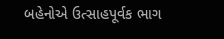બહેનોએ ઉત્સાહપૂર્વક ભાગ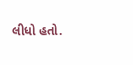લીધો હતો.